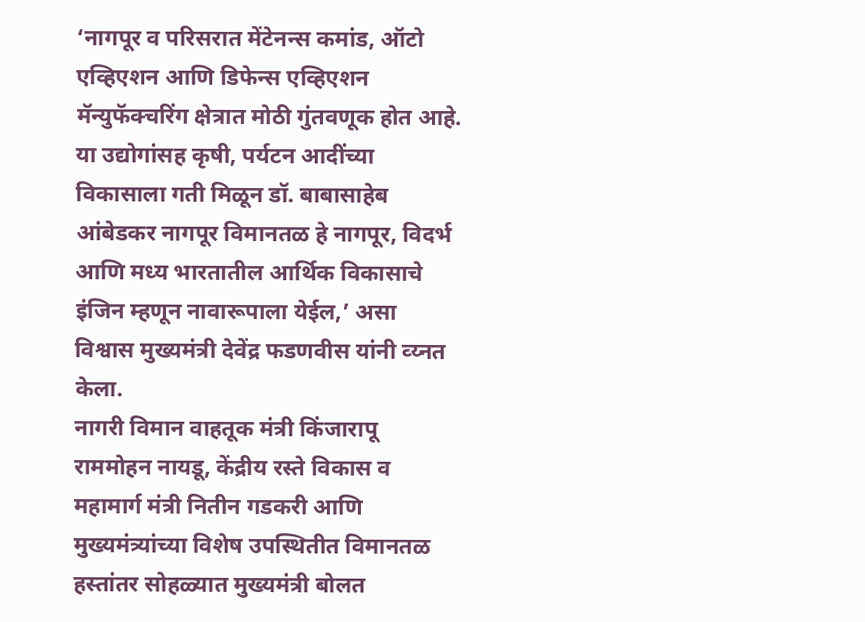‘नागपूर व परिसरात मेंटेनन्स कमांड, ऑटो एव्हिएशन आणि डिफेन्स एव्हिएशन मॅन्युफॅक्चरिंग क्षेत्रात मोठी गुंतवणूक होत आहे. या उद्योगांसह कृषी, पर्यटन आदींच्या विकासाला गती मिळून डॉ. बाबासाहेब आंबेडकर नागपूर विमानतळ हे नागपूर, विदर्भ आणि मध्य भारतातील आर्थिक विकासाचे इंजिन म्हणून नावारूपाला येईल,’ असा विश्वास मुख्यमंत्री देवेंद्र फडणवीस यांनी व्य्नत केला.
नागरी विमान वाहतूक मंत्री किंजारापू राममोहन नायडू, केंद्रीय रस्ते विकास व महामार्ग मंत्री नितीन गडकरी आणि मुख्यमंत्र्यांच्या विशेष उपस्थितीत विमानतळ हस्तांतर सोहळ्यात मुख्यमंत्री बोलत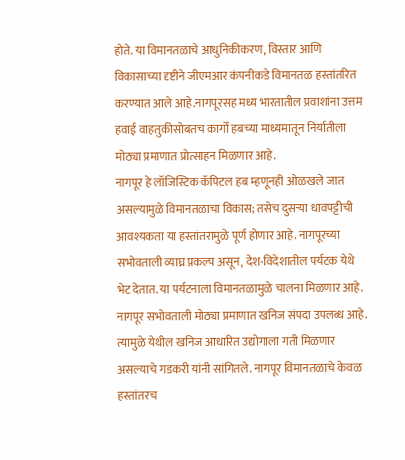होते. या विमानतळाचे आधुनिकीकरण, विस्तार आणि विकासाच्या दृष्टीने जीएमआर कंपनीकडे विमानतळ हस्तांतरित करण्यात आले आहे.नागपूरसह मध्य भारतातील प्रवाशांना उत्तम हवाई वाहतुकीसोबतच कार्गो हबच्या माध्यमातून निर्यातीला मोठ्या प्रमाणात प्रोत्साहन मिळणार आहे.
नागपूर हे लॉजिस्टिक कॅपिटल हब म्हणूनही ओळखले जात असल्यामुळे विमानतळाचा विकास; तसेच दुसऱ्या धावपट्टीची आवश्यकता या हस्तांतरामुळे पूर्ण होणार आहे. नागपूरच्या सभोवताली व्याघ्र प्रकल्प असून, देश-विदेशातील पर्यटक येथे भेट देतात. या पर्यटनाला विमानतळामुळे चालना मिळणार आहे. नागपूर सभोवताली मोठ्या प्रमाणात खनिज संपदा उपलब्ध आहे. त्यामुळे येथील खनिज आधारित उद्योगाला गती मिळणार असल्याचे गडकरी यांनी सांगितले. नागपूर विमानतळाचे केवळ हस्तांतरच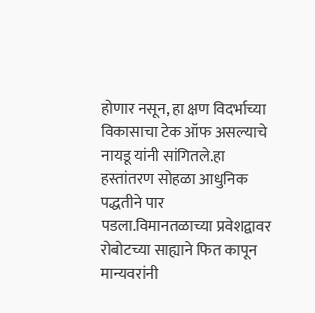होणार नसून, हा क्षण विदर्भाच्या विकासाचा टेक ऑफ असल्याचे नायडू यांनी सांगितले.हा हस्तांतरण सोहळा आधुनिक पद्धतीने पार पडला.विमानतळाच्या प्रवेशद्वावर रोबोटच्या साह्याने फित कापून मान्यवरांनी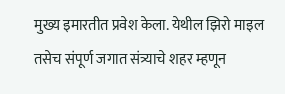मुख्य इमारतीत प्रवेश केला. येथील झिरो माइल तसेच संपूर्ण जगात संत्र्याचे शहर म्हणून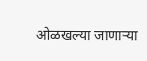ओळखल्या जाणाऱ्या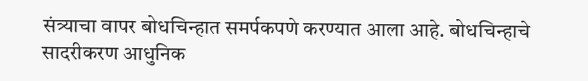संत्र्याचा वापर बोधचिन्हात समर्पकपणे करण्यात आला आहे. बोधचिन्हाचे सादरीकरण आधुनिक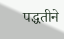पद्धतीने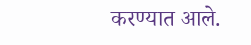करण्यात आले.